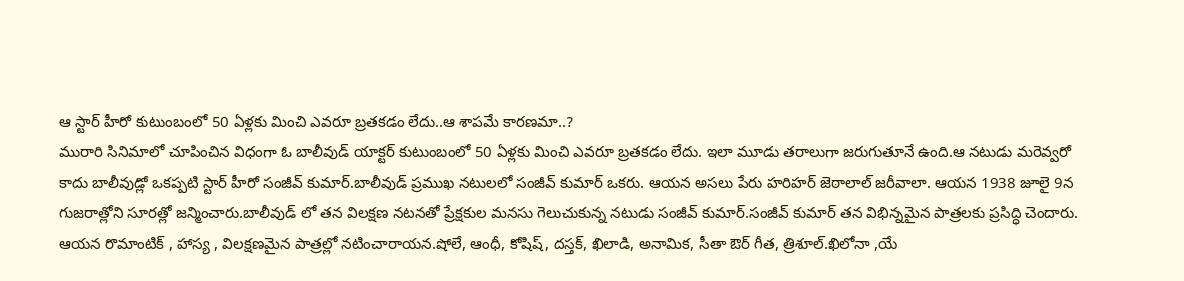ఆ స్టార్ హీరో కుటుంబంలో 50 ఏళ్లకు మించి ఎవరూ బ్రతకడం లేదు..ఆ శాపమే కారణమా..?
మురారి సినిమాలో చూపించిన విధంగా ఓ బాలీవుడ్ యాక్టర్ కుటుంబంలో 50 ఏళ్లకు మించి ఎవరూ బ్రతకడం లేదు. ఇలా మూడు తరాలుగా జరుగుతూనే ఉంది.ఆ నటుడు మరెవ్వరో కాదు బాలీవుడ్లో ఒకప్పటి స్టార్ హీరో సంజీవ్ కుమార్.బాలీవుడ్ ప్రముఖ నటులలో సంజీవ్ కుమార్ ఒకరు. ఆయన అసలు పేరు హరిహర్ జెఠాలాల్ జరీవాలా. ఆయన 1938 జూలై 9న గుజరాత్లోని సూరత్లో జన్మించారు.బాలీవుడ్ లో తన విలక్షణ నటనతో ప్రేక్షకుల మనసు గెలుచుకున్న నటుడు సంజీవ్ కుమార్.సంజీవ్ కుమార్ తన విభిన్నమైన పాత్రలకు ప్రసిద్ధి చెందారు.
ఆయన రొమాంటిక్ , హాస్య , విలక్షణమైన పాత్రల్లో నటించారాయన.షోలే, ఆంధీ, కోషిష్, దస్తక్, ఖిలాడి, అనామిక, సీతా ఔర్ గీత, త్రిశూల్.ఖిలోనా ,యే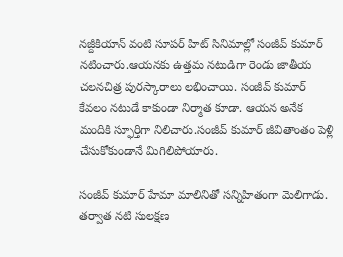నజ్దీకియాన్ వంటి సూపర్ హిట్ సినిమాల్లో సంజీవ్ కుమార్ నటించారు.ఆయనకు ఉత్తమ నటుడిగా రెండు జాతీయ చలనచిత్ర పురస్కారాలు లభించాయి. సంజీవ్ కుమార్ కేవలం నటుడే కాకుండా నిర్మాత కూడా. ఆయన అనేక మందికి స్ఫూర్తిగా నిలిచారు.సంజీవ్ కుమార్ జీవితాంతం పెళ్లి చేసుకోకుండానే మిగిలిపోయారు.

సంజీవ్ కుమార్ హేమా మాలినితో సన్నిహితంగా మెలిగాడు. తర్వాత నటి సులక్షణ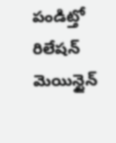పండిట్తో రిలేషన్ మెయిన్టైన్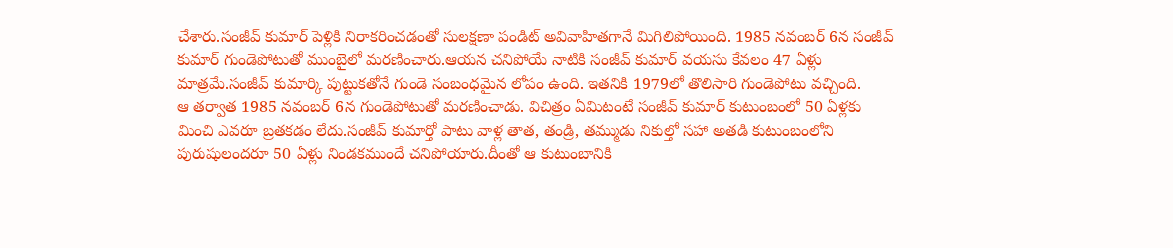చేశారు.సంజీవ్ కుమార్ పెళ్లికి నిరాకరించడంతో సులక్షణా పండిట్ అవివాహితగానే మిగిలిపోయింది. 1985 నవంబర్ 6న సంజీవ్ కుమార్ గుండెపోటుతో ముంబైలో మరణించారు.ఆయన చనిపోయే నాటికి సంజీవ్ కుమార్ వయసు కేవలం 47 ఏళ్లు మాత్రమే.సంజీవ్ కుమార్కి పుట్టుకతోనే గుండె సంబంధమైన లోపం ఉంది. ఇతనికి 1979లో తొలిసారి గుండెపోటు వచ్చింది.
ఆ తర్వాత 1985 నవంబర్ 6న గుండెపోటుతో మరణించాడు. విచిత్రం ఏమిటంటే సంజీవ్ కుమార్ కుటుంబంలో 50 ఏళ్లకు మించి ఎవరూ బ్రతకడం లేదు.సంజీవ్ కుమార్తో పాటు వాళ్ల తాత, తండ్రి, తమ్ముడు నికుల్తో సహా అతడి కుటుంబంలోని పురుషులందరూ 50 ఏళ్లు నిండకముందే చనిపోయారు.దీంతో ఆ కుటుంబానికి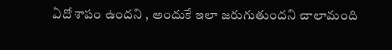ఏదో శాపం ఉందని , అందుకే ఇలా జరుగుతుందని చాలామంది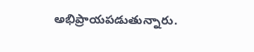అభిప్రాయపడుతున్నారు.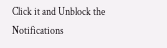Click it and Unblock the Notifications